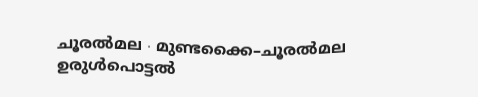ചൂരൽമല ∙ മുണ്ടക്കൈ–ചൂരൽമല ഉരുൾപൊട്ടൽ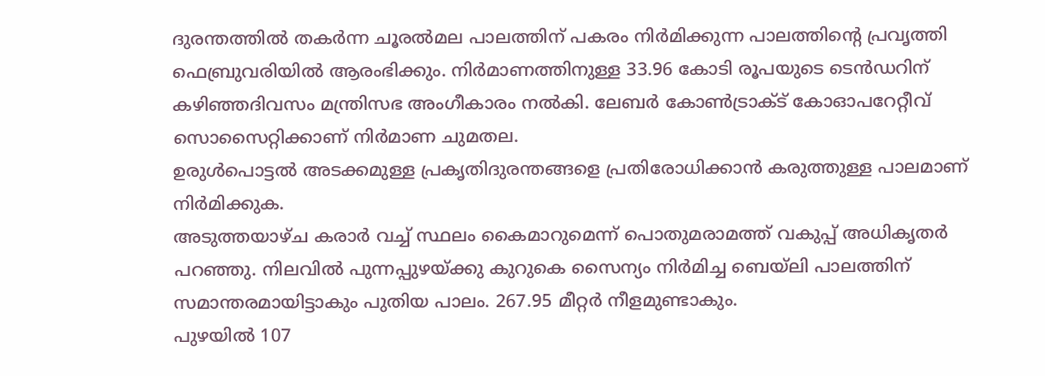ദുരന്തത്തിൽ തകർന്ന ചൂരൽമല പാലത്തിന് പകരം നിർമിക്കുന്ന പാലത്തിന്റെ പ്രവൃത്തി ഫെബ്രുവരിയിൽ ആരംഭിക്കും. നിർമാണത്തിനുള്ള 33.96 കോടി രൂപയുടെ ടെൻഡറിന് കഴിഞ്ഞദിവസം മന്ത്രിസഭ അംഗീകാരം നൽകി. ലേബർ കോൺട്രാക്ട് കോഓപറേറ്റീവ് സൊസൈറ്റിക്കാണ് നിർമാണ ചുമതല.
ഉരുൾപൊട്ടൽ അടക്കമുള്ള പ്രകൃതിദുരന്തങ്ങളെ പ്രതിരോധിക്കാൻ കരുത്തുള്ള പാലമാണ് നിർമിക്കുക.
അടുത്തയാഴ്ച കരാർ വച്ച് സ്ഥലം കൈമാറുമെന്ന് പൊതുമരാമത്ത് വകുപ്പ് അധികൃതർ പറഞ്ഞു. നിലവിൽ പുന്നപ്പുഴയ്ക്കു കുറുകെ സൈന്യം നിർമിച്ച ബെയ്ലി പാലത്തിന് സമാന്തരമായിട്ടാകും പുതിയ പാലം. 267.95 മീറ്റർ നീളമുണ്ടാകും.
പുഴയിൽ 107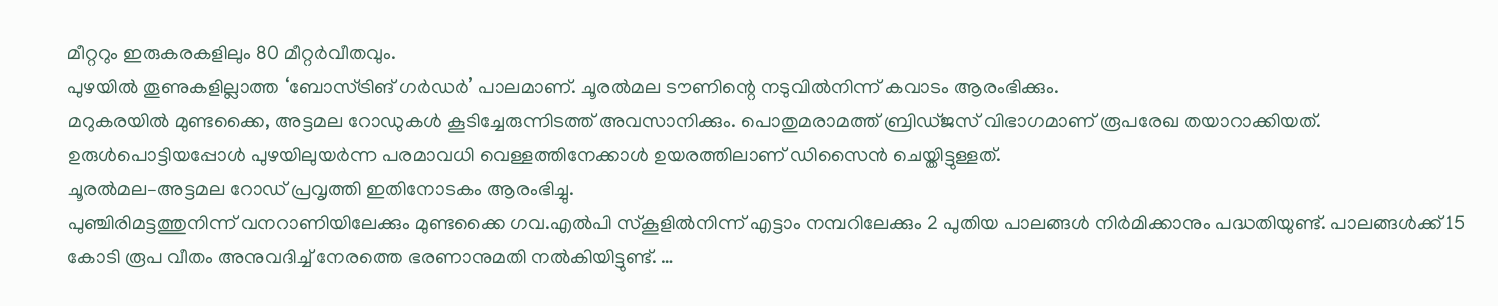മീറ്ററും ഇരുകരകളിലും 80 മീറ്റർവീതവും.
പുഴയിൽ തൂണുകളില്ലാത്ത ‘ബോസ്ട്രിങ് ഗർഡർ’ പാലമാണ്. ചൂരൽമല ടൗണിന്റെ നടുവിൽനിന്ന് കവാടം ആരംഭിക്കും.
മറുകരയിൽ മുണ്ടക്കൈ, അട്ടമല റോഡുകൾ കൂടിച്ചേരുന്നിടത്ത് അവസാനിക്കും. പൊതുമരാമത്ത് ബ്രിഡ്ജസ് വിഭാഗമാണ് രൂപരേഖ തയാറാക്കിയത്. ഉരുൾപൊട്ടിയപ്പോൾ പുഴയിലുയർന്ന പരമാവധി വെള്ളത്തിനേക്കാൾ ഉയരത്തിലാണ് ഡിസൈൻ ചെയ്തിട്ടുള്ളത്.
ചൂരൽമല–അട്ടമല റോഡ് പ്രവൃത്തി ഇതിനോടകം ആരംഭിച്ചു.
പുഞ്ചിരിമട്ടത്തുനിന്ന് വനറാണിയിലേക്കും മുണ്ടക്കൈ ഗവ.എൽപി സ്കൂളിൽനിന്ന് എട്ടാം നമ്പറിലേക്കും 2 പുതിയ പാലങ്ങൾ നിർമിക്കാനും പദ്ധതിയുണ്ട്. പാലങ്ങൾക്ക് 15 കോടി രൂപ വീതം അനുവദിച്ച് നേരത്തെ ഭരണാനുമതി നൽകിയിട്ടുണ്ട്. …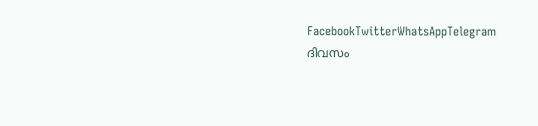FacebookTwitterWhatsAppTelegram
ദിവസം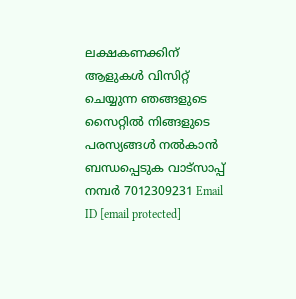ലക്ഷകണക്കിന് ആളുകൾ വിസിറ്റ് ചെയ്യുന്ന ഞങ്ങളുടെ സൈറ്റിൽ നിങ്ങളുടെ പരസ്യങ്ങൾ നൽകാൻ ബന്ധപ്പെടുക വാട്സാപ്പ് നമ്പർ 7012309231 Email ID [email protected]